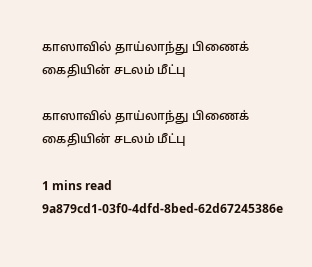காஸாவில் தாய்லாந்து பிணைக் கைதியின் சடலம் மீட்பு

காஸாவில் தாய்லாந்து பிணைக் கைதியின் சடலம் மீட்பு

1 mins read
9a879cd1-03f0-4dfd-8bed-62d67245386e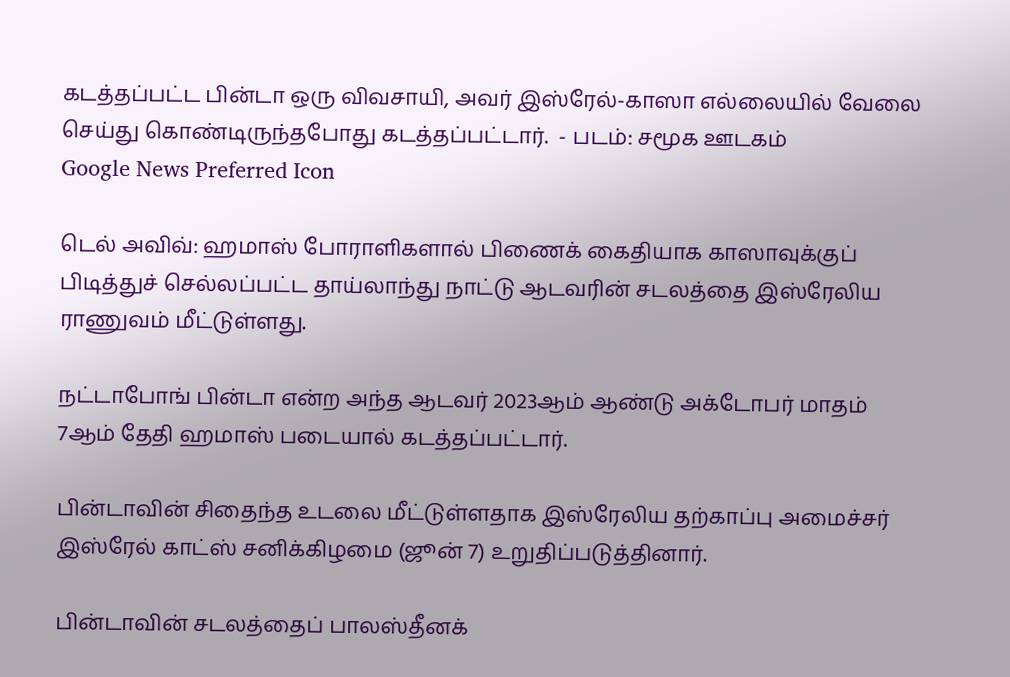கடத்தப்பட்ட பின்டா ஒரு விவசாயி, அவர் இஸ்ரேல்-காஸா எல்லையில் வேலை செய்து கொண்டிருந்தபோது கடத்தப்பட்டார்.  - படம்: சமூக ஊடகம்
Google News Preferred Icon

டெல் அவிவ்: ஹமாஸ் போராளிகளால் பிணைக் கைதியாக காஸாவுக்குப் பிடித்துச் செல்லப்பட்ட தாய்லாந்து நாட்டு ஆடவரின் சடலத்தை இஸ்ரேலிய ராணுவம் மீட்டுள்ளது.

நட்டாபோங் பின்டா என்ற அந்த ஆடவர் 2023ஆம் ஆண்டு அக்டோபர் மாதம் 7ஆம் தேதி ஹமாஸ் படையால் கடத்தப்பட்டார்.

பின்டாவின் சிதைந்த உடலை மீட்டுள்ளதாக இஸ்ரேலிய தற்காப்பு அமைச்சர் இஸ்ரேல் காட்ஸ் சனிக்கிழமை (ஜூன் 7) உறுதிப்படுத்தினார்.

பின்டாவின் சடலத்தைப் பாலஸ்தீனக்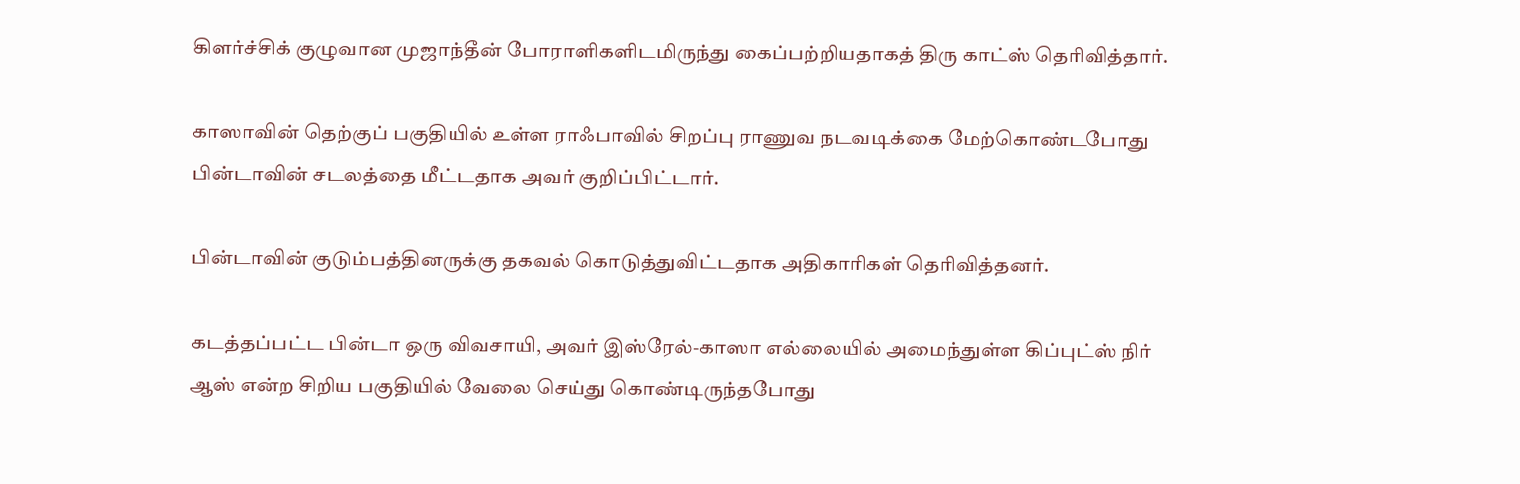கிளர்ச்சிக் குழுவான முஜாந்தீன் போராளிகளிடமிருந்து கைப்பற்றியதாகத் திரு காட்ஸ் தெரிவித்தார்.

காஸாவின் தெற்குப் பகுதியில் உள்ள ராஃபாவில் சிறப்பு ராணுவ நடவடிக்கை மேற்கொண்டபோது பின்டாவின் சடலத்தை மீட்டதாக அவர் குறிப்பிட்டார்.

பின்டாவின் குடும்பத்தினருக்கு தகவல் கொடுத்துவிட்டதாக அதிகாரிகள் தெரிவித்தனர்.

கடத்தப்பட்ட பின்டா ஒரு விவசாயி, அவர் இஸ்ரேல்-காஸா எல்லையில் அமைந்துள்ள கிப்புட்ஸ் நிர் ஆஸ் என்ற சிறிய பகுதியில் வேலை செய்து கொண்டிருந்தபோது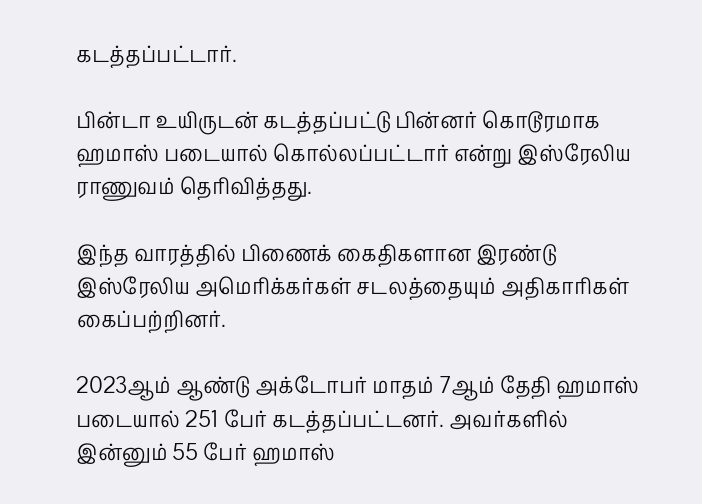கடத்தப்பட்டார்.

பின்டா உயிருடன் கடத்தப்பட்டு பின்னர் கொடூரமாக ஹமாஸ் படையால் கொல்லப்பட்டார் என்று இஸ்ரேலிய ராணுவம் தெரிவித்தது.

இந்த வாரத்தில் பிணைக் கைதிகளான இரண்டு இஸ்ரேலிய அமெரிக்கர்கள் சடலத்தையும் அதிகாரிகள் கைப்பற்றினர்.

2023ஆம் ஆண்டு அக்டோபர் மாதம் 7ஆம் தேதி ஹமாஸ் படையால் 251 பேர் கடத்தப்பட்டனர். அவர்களில் இன்னும் 55 பேர் ஹமாஸ்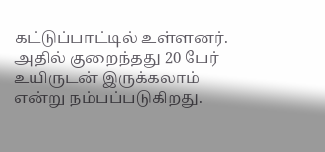கட்டுப்பாட்டில் உள்ளனர். அதில் குறைந்தது 20 பேர் உயிருடன் இருக்கலாம் என்று நம்பப்படுகிறது.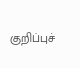குறிப்புச்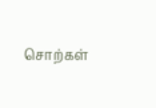சொற்கள்